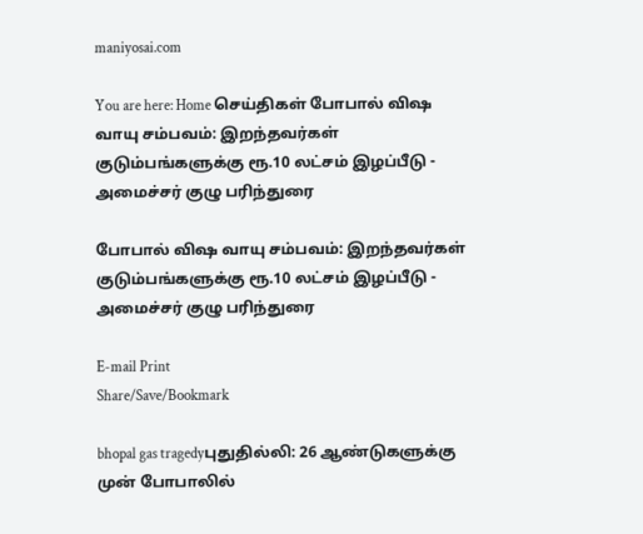maniyosai.com

You are here: Home செய்திகள் போபால் விஷ வாயு சம்பவம்: இறந்தவர்கள் குடும்பங்களுக்கு ரூ.10 லட்சம் இழப்பீடு - அமைச்சர் குழு பரிந்துரை

போபால் விஷ வாயு சம்பவம்: இறந்தவர்கள் குடும்பங்களுக்கு ரூ.10 லட்சம் இழப்பீடு - அமைச்சர் குழு பரிந்துரை

E-mail Print
Share/Save/Bookmark

bhopal gas tragedyபுதுதில்லி: 26 ஆண்டுகளுக்கு முன் போபாலில்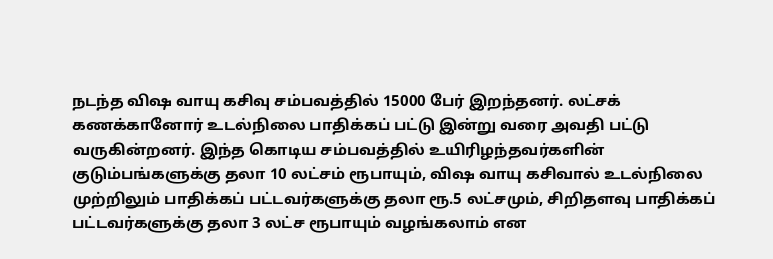நடந்த விஷ வாயு கசிவு சம்பவத்தில் 15000 பேர் இறந்தனர். லட்சக் கணக்கானோர் உடல்நிலை பாதிக்கப் பட்டு இன்று வரை அவதி பட்டு வருகின்றனர். இந்த கொடிய சம்பவத்தில் உயிரிழந்தவர்களின் குடும்பங்களுக்கு தலா 10 லட்சம் ரூபாயும், விஷ வாயு கசிவால் உடல்நிலை முற்றிலும் பாதிக்கப் பட்டவர்களுக்கு தலா ரூ.5 லட்சமும், சிறிதளவு பாதிக்கப் பட்டவர்களுக்கு தலா 3 லட்ச ரூபாயும் வழங்கலாம் என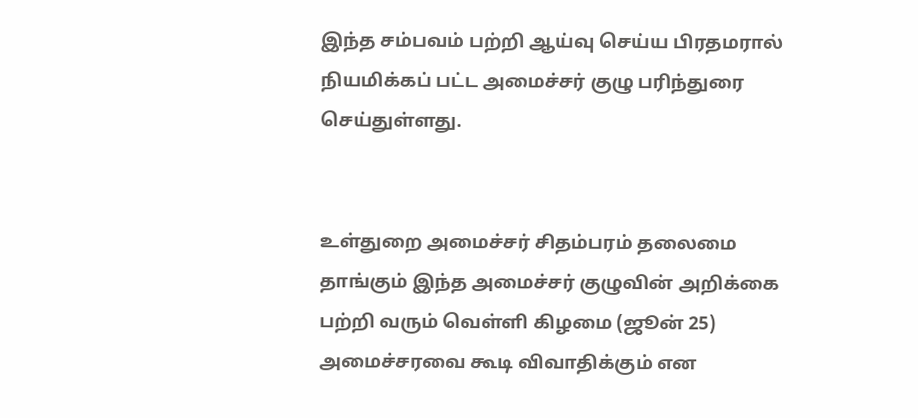இந்த சம்பவம் பற்றி ஆய்வு செய்ய பிரதமரால் நியமிக்கப் பட்ட அமைச்சர் குழு பரிந்துரை செய்துள்ளது.


உள்துறை அமைச்சர் சிதம்பரம் தலைமை தாங்கும் இந்த அமைச்சர் குழுவின் அறிக்கை பற்றி வரும் வெள்ளி கிழமை (ஜூன் 25) அமைச்சரவை கூடி விவாதிக்கும் என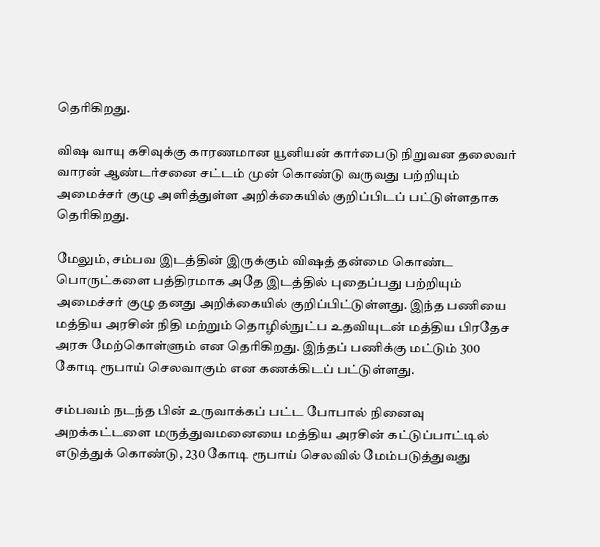தெரிகிறது.

விஷ வாயு கசிவுக்கு காரணமான யூனியன் கார்பைடு நிறுவன தலைவர் வாரன் ஆண்டர்சனை சட்டம் முன் கொண்டு வருவது பற்றியும் அமைச்சர் குழு அளித்துள்ள அறிக்கையில் குறிப்பிடப் பட்டுள்ளதாக தெரிகிறது.

மேலும், சம்பவ இடத்தின் இருக்கும் விஷத் தன்மை கொண்ட பொருட்களை பத்திரமாக அதே இடத்தில் புதைப்பது பற்றியும் அமைச்சர் குழு தனது அறிக்கையில் குறிப்பிட்டுள்ளது. இந்த பணியை மத்திய அரசின் நிதி மற்றும் தொழில்நுட்ப உதவியுடன் மத்திய பிரதேச அரசு மேற்கொள்ளும் என தெரிகிறது. இந்தப் பணிக்கு மட்டும் 300 கோடி ரூபாய் செலவாகும் என கணக்கிடப் பட்டுள்ளது.

சம்பவம் நடந்த பின் உருவாக்கப் பட்ட போபால் நினைவு அறக்கட்டளை மருத்துவமனையை மத்திய அரசின் கட்டுப்பாட்டில் எடுத்துக் கொண்டு, 230 கோடி ரூபாய் செலவில் மேம்படுத்துவது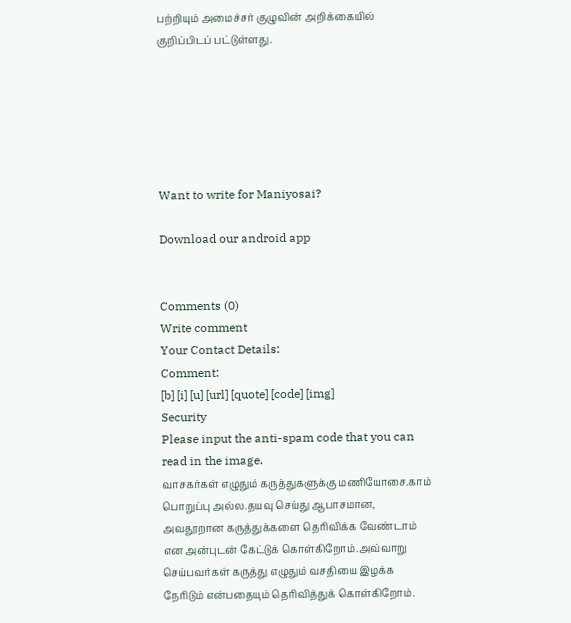பற்றியும் அமைச்சர் குழுவின் அறிக்கையில் குறிப்பிடப் பட்டுள்ளது.






Want to write for Maniyosai?

Download our android app


Comments (0)
Write comment
Your Contact Details:
Comment:
[b] [i] [u] [url] [quote] [code] [img]
Security
Please input the anti-spam code that you can read in the image.
வாசகர்கள் எழுதும் கருத்துகளுக்கு மணியோசை.காம் பொறுப்பு அல்ல.தயவு செய்து ஆபாசமான, அவதூறான கருத்துக்களை தெரிவிக்க வேண்டாம் என அன்புடன் கேட்டுக் கொள்கிறோம்.அவ்வாறு செய்பவர்கள் கருத்து எழுதும் வசதியை இழக்க நேரிடும் என்பதையும் தெரிவித்துக் கொள்கிறோம்.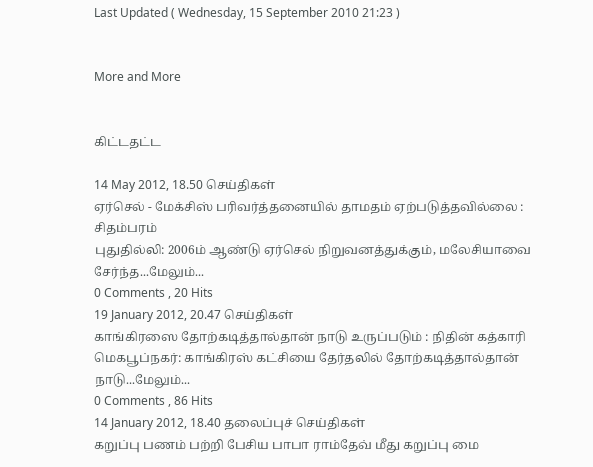Last Updated ( Wednesday, 15 September 2010 21:23 )


More and More


கிட்டதட்ட

14 May 2012, 18.50 செய்திகள்
ஏர்செல் - மேக்சிஸ் பரிவர்த்தனையில் தாமதம் ஏற்படுத்தவில்லை : சிதம்பரம்
புதுதில்லி: 2006ம் ஆண்டு ஏர்செல் நிறுவனத்துக்கும், மலேசியாவை சேர்ந்த...மேலும்...
0 Comments , 20 Hits
19 January 2012, 20.47 செய்திகள்
காங்கிரஸை தோற்கடித்தால்தான் நாடு உருப்படும் : நிதின் கத்காரி
மெகபூப்நகர்: காங்கிரஸ் கட்சியை தேர்தலில் தோற்கடித்தால்தான் நாடு...மேலும்...
0 Comments , 86 Hits
14 January 2012, 18.40 தலைப்புச் செய்திகள்
கறுப்பு பணம் பற்றி பேசிய பாபா ராம்தேவ் மீது கறுப்பு மை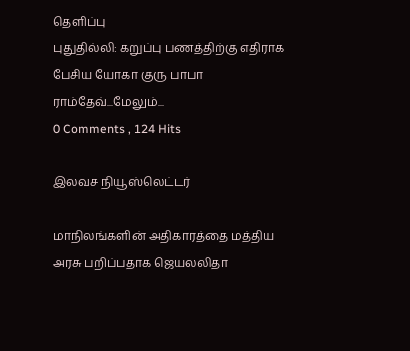தெளிப்பு
புதுதில்லி: கறுப்பு பணத்திற்கு எதிராக பேசிய யோகா குரு பாபா ராம்தேவ்...மேலும்...
0 Comments , 124 Hits

இலவச நியூஸ்லெட்டர்

மாநிலங்களின் அதிகாரத்தை மத்திய அரசு பறிப்பதாக ஜெயலலிதா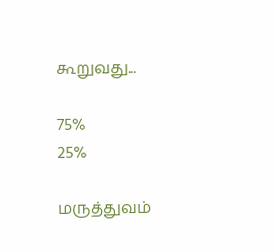கூறுவது...

75%
25%

மருத்துவம்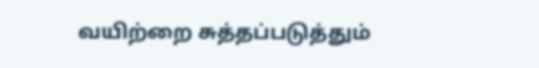வயிற்றை சுத்தப்படுத்தும்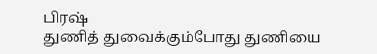பிரஷ்
துணித் துவைக்கும்போது துணியை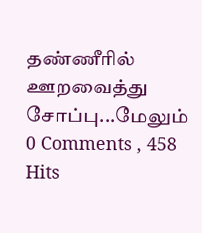தண்ணீரில் ஊறவைத்து சோப்பு...மேலும்
0 Comments , 458 Hits